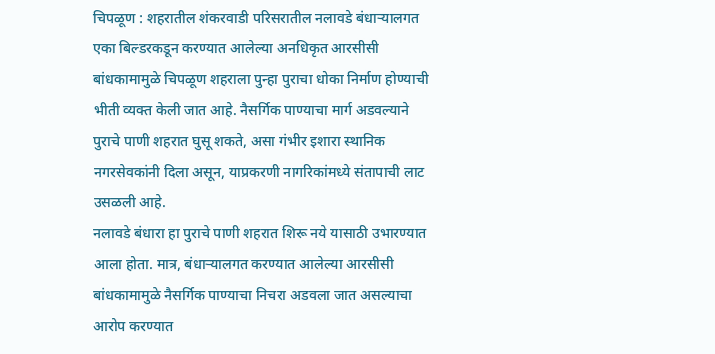चिपळूण : शहरातील शंकरवाडी परिसरातील नलावडे बंधाऱ्यालगत एका बिल्डरकडून करण्यात आलेल्या अनधिकृत आरसीसी बांधकामामुळे चिपळूण शहराला पुन्हा पुराचा धोका निर्माण होण्याची भीती व्यक्त केली जात आहे. नैसर्गिक पाण्याचा मार्ग अडवल्याने पुराचे पाणी शहरात घुसू शकते, असा गंभीर इशारा स्थानिक नगरसेवकांनी दिला असून, याप्रकरणी नागरिकांमध्ये संतापाची लाट उसळली आहे.
नलावडे बंधारा हा पुराचे पाणी शहरात शिरू नये यासाठी उभारण्यात आला होता. मात्र, बंधाऱ्यालगत करण्यात आलेल्या आरसीसी बांधकामामुळे नैसर्गिक पाण्याचा निचरा अडवला जात असल्याचा आरोप करण्यात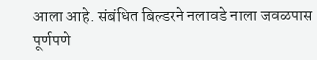आला आहे. संबंधित बिल्डरने नलावडे नाला जवळपास पूर्णपणे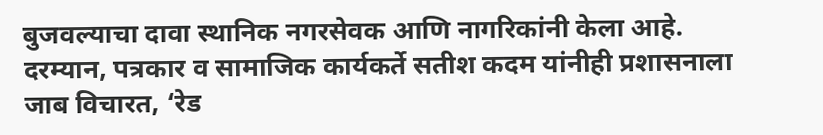बुजवल्याचा दावा स्थानिक नगरसेवक आणि नागरिकांनी केला आहे.
दरम्यान, पत्रकार व सामाजिक कार्यकर्ते सतीश कदम यांनीही प्रशासनाला जाब विचारत, ‘रेड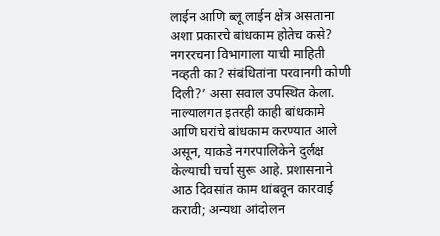लाईन आणि ब्लू लाईन क्षेत्र असताना अशा प्रकारचे बांधकाम होतेच कसे? नगररचना विभागाला याची माहिती नव्हती का? संबंधितांना परवानगी कोणी दिली?’ असा सवाल उपस्थित केला. नाल्यालगत इतरही काही बांधकामे आणि घरांचे बांधकाम करण्यात आले असून, याकडे नगरपालिकेने दुर्लक्ष केल्याची चर्चा सुरू आहे. प्रशासनाने आठ दिवसांत काम थांबवून कारवाई करावी; अन्यथा आंदोलन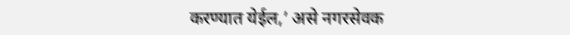करण्यात येईल,’ असे नगरसेवक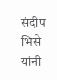संदीप भिसे यांनी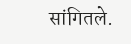सांगितले.